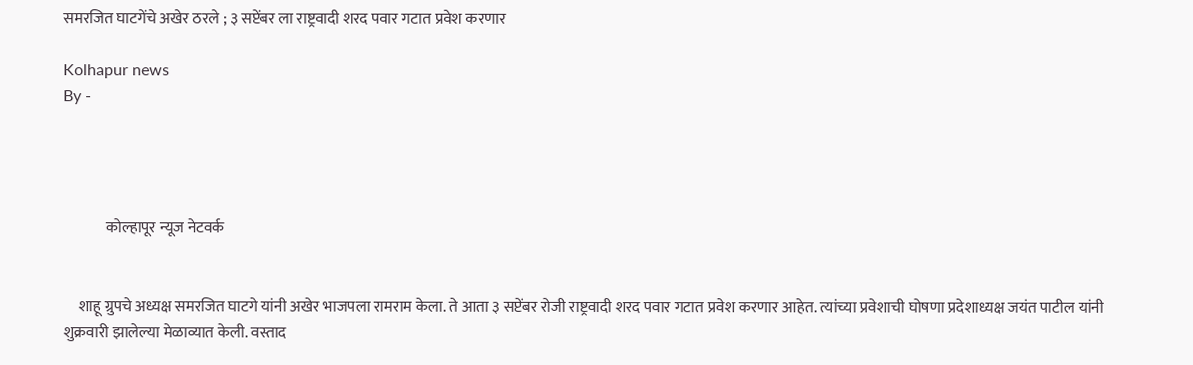समरजित घाटगेंचे अखेर ठरले ; ३ सप्टेंबर ला राष्ट्रवादी शरद पवार गटात प्रवेश करणार

Kolhapur news
By -




              कोल्हापूर न्यूज नेटवर्क


     शाहू ग्रुपचे अध्यक्ष समरजित घाटगे यांनी अखेर भाजपला रामराम केला. ते आता ३ सप्टेंबर रोजी राष्ट्रवादी शरद पवार गटात प्रवेश करणार आहेत. त्यांच्या प्रवेशाची घोषणा प्रदेशाध्यक्ष जयंत पाटील यांनी शुक्रवारी झालेल्या मेळाव्यात केली. वस्ताद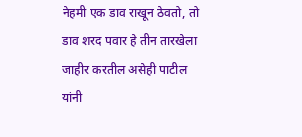नेहमी एक डाव राखून ठेवतो, तो डाव शरद पवार हे तीन तारखेला जाहीर करतील असेही पाटील यांनी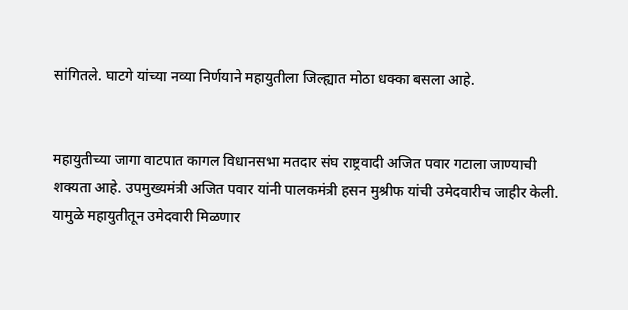सांगितले. घाटगे यांच्या नव्या निर्णयाने महायुतीला जिल्ह्यात मोठा धक्का बसला आहे.


महायुतीच्या जागा वाटपात कागल विधानसभा मतदार संघ राष्ट्रवादी अजित पवार गटाला जाण्याची शक्यता आहे. उपमुख्यमंत्री अजित पवार यांनी पालकमंत्री हसन मुश्रीफ यांची उमेदवारीच जाहीर केली. यामुळे महायुतीतून उमेदवारी मिळणार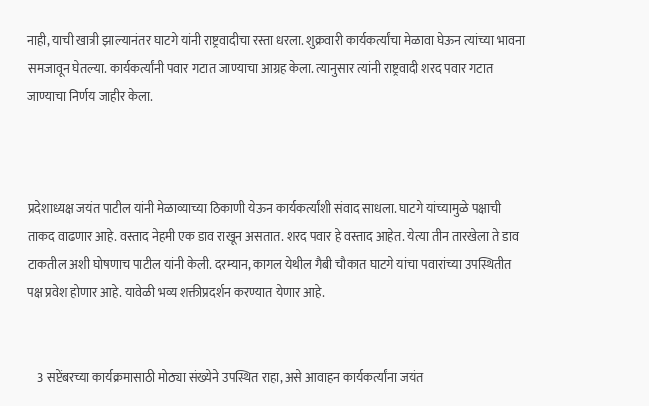नाही, याची खात्री झाल्यानंतर घाटगे यांनी राष्ट्रवादीचा रस्ता धरला. शुक्रवारी कार्यकर्त्यांचा मेळावा घेऊन त्यांच्या भावना समजावून घेतल्या. कार्यकर्त्यांनी पवार गटात जाण्याचा आग्रह केला. त्यानुसार त्यांनी राष्ट्रवादी शरद पवार गटात जाण्याचा निर्णय जाहीर केला.



प्रदेशाध्यक्ष जयंत पाटील यांनी मेळाव्याच्या ठिकाणी येऊन कार्यकर्त्यांशी संवाद साधला. घाटगे यांच्यामुळे पक्षाची ताकद वाढणार आहे. वस्ताद नेहमी एक डाव राखून असतात. शरद पवार हे वस्ताद आहेत. येत्या तीन तारखेला ते डाव टाकतील अशी घोषणाच पाटील यांनी केली. दरम्यान, कागल येथील गैबी चौकात घाटगे यांचा पवारांच्या उपस्थितीत पक्ष प्रवेश होणार आहे. यावेळी भव्य शक्तीप्रदर्शन करण्यात येणार आहे.


    3 सप्टेंबरच्या कार्यक्रमासाठी मोठ्या संख्येने उपस्थित राहा, असे आवाहन कार्यकर्त्यांना जयंत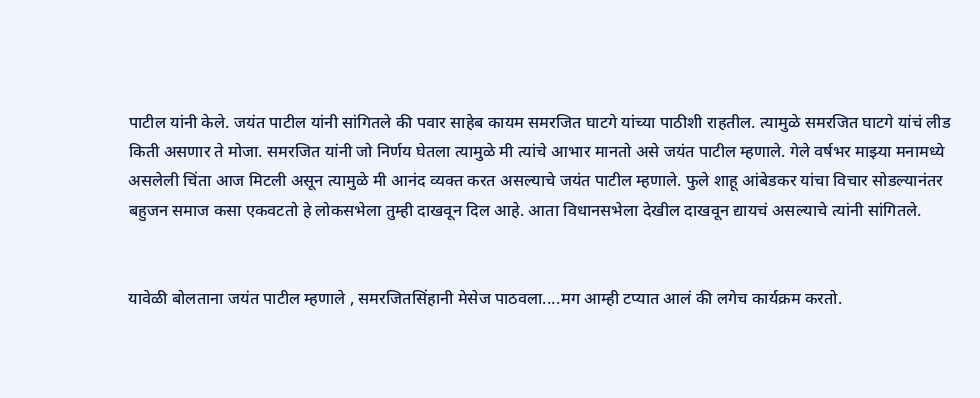पाटील यांनी केले. जयंत पाटील यांनी सांगितले की पवार साहेब कायम समरजित घाटगे यांच्या पाठीशी राहतील. त्यामुळे समरजित घाटगे यांचं लीड किती असणार ते मोजा. समरजित यांनी जो निर्णय घेतला त्यामुळे मी त्यांचे आभार मानतो असे जयंत पाटील म्हणाले. गेले वर्षभर माझ्या मनामध्ये असलेली चिंता आज मिटली असून त्यामुळे मी आनंद व्यक्त करत असल्याचे जयंत पाटील म्हणाले. फुले शाहू आंबेडकर यांचा विचार सोडल्यानंतर बहुजन समाज कसा एकवटतो हे लोकसभेला तुम्ही दाखवून दिल आहे. आता विधानसभेला देखील दाखवून द्यायचं असल्याचे त्यांनी सांगितले.


यावेळी बोलताना जयंत पाटील म्हणाले , समरजितसिंहानी मेसेज पाठवला....मग आम्ही टप्यात आलं की लगेच कार्यक्रम करतो.